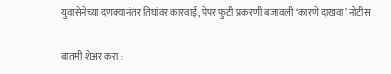युवासेनेच्या दणक्यानंतर तिघांवर कारवाई, पेपर फुटी प्रकरणी बजावली ‘कारणे दाखवा’ नोटीस

बातमी शेअर करा :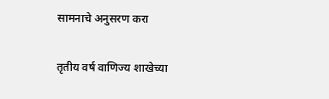सामनाचे अनुसरण करा

तृतीय वर्ष वाणिज्य शाखेच्या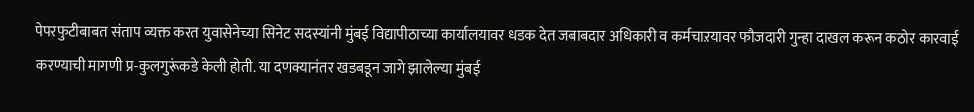पेपरफुटीबाबत संताप व्यक्त करत युवासेनेच्या सिनेट सदस्यांनी मुंबई विद्यापीठाच्या कार्यालयावर धडक देत जबाबदार अधिकारी व कर्मचाऱयावर फौजदारी गुन्हा दाखल करून कठोर कारवाई करण्याची मागणी प्र-कुलगुरूंकडे केली होती. या दणक्यानंतर खडबडून जागे झालेल्या मुंबई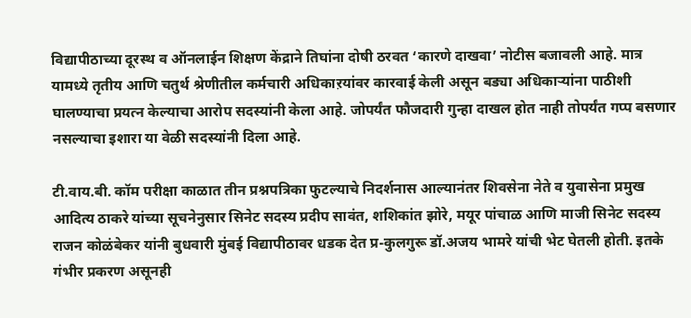विद्यापीठाच्या दूरस्थ व ऑनलाईन शिक्षण केंद्राने तिघांना दोषी ठरवत ‘कारणे दाखवा’ नोटीस बजावली आहे. मात्र यामध्ये तृतीय आणि चतुर्थ श्रेणीतील कर्मचारी अधिकाऱयांवर कारवाई केली असून बड्या अधिकाऱ्यांना पाठीशी घालण्याचा प्रयत्न केल्याचा आरोप सदस्यांनी केला आहे. जोपर्यंत फौजदारी गुन्हा दाखल होत नाही तोपर्यंत गप्प बसणार नसल्याचा इशारा या वेळी सदस्यांनी दिला आहे.

टी.वाय.बी. कॉम परीक्षा काळात तीन प्रश्नपत्रिका फुटल्याचे निदर्शनास आल्यानंतर शिवसेना नेते व युवासेना प्रमुख आदित्य ठाकरे यांच्या सूचनेनुसार सिनेट सदस्य प्रदीप सावंत, शशिकांत झोरे, मयूर पांचाळ आणि माजी सिनेट सदस्य राजन कोळंबेकर यांनी बुधवारी मुंबई विद्यापीठावर धडक देत प्र-कुलगुरू डॉ.अजय भामरे यांची भेट घेतली होती. इतके गंभीर प्रकरण असूनही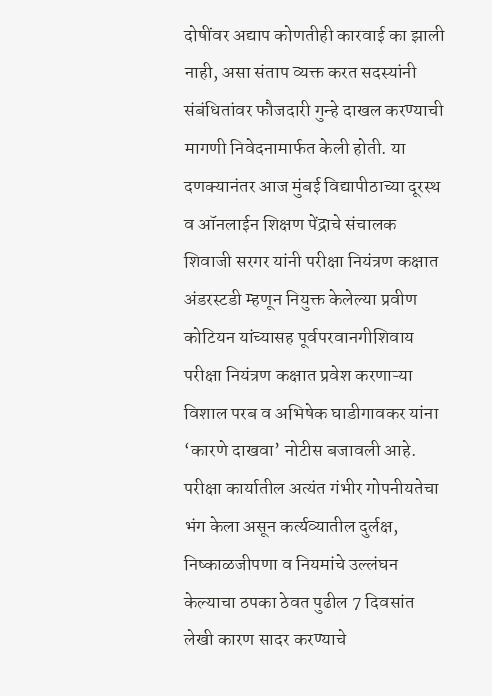दोषींवर अद्याप कोणतीही कारवाई का झाली नाही, असा संताप व्यक्त करत सदस्यांनी संबंधितांवर फौजदारी गुन्हे दाखल करण्याची मागणी निवेदनामार्फत केली होती. या दणक्यानंतर आज मुंबई विद्यापीठाच्या दूरस्थ व ऑनलाईन शिक्षण पेंद्राचे संचालक शिवाजी सरगर यांनी परीक्षा नियंत्रण कक्षात अंडरस्टडी म्हणून नियुक्त केलेल्या प्रवीण कोटियन यांच्यासह पूर्वपरवानगीशिवाय परीक्षा नियंत्रण कक्षात प्रवेश करणाऱ्या विशाल परब व अभिषेक घाडीगावकर यांना ‘कारणे दाखवा’ नोटीस बजावली आहे. परीक्षा कार्यातील अत्यंत गंभीर गोपनीयतेचा भंग केला असून कर्त्यव्यातील दुर्लक्ष, निष्काळजीपणा व नियमांचे उल्लंघन केल्याचा ठपका ठेवत पुढील 7 दिवसांत लेखी कारण सादर करण्याचे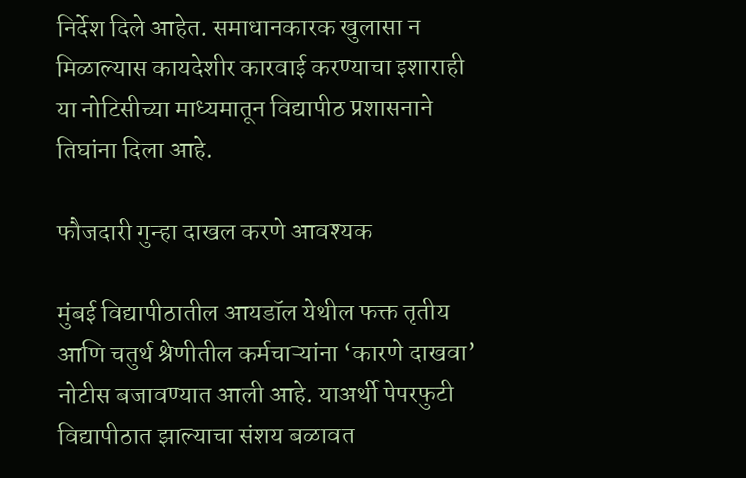निर्देश दिले आहेत. समाधानकारक खुलासा न मिळाल्यास कायदेशीर कारवाई करण्याचा इशाराही या नोटिसीच्या माध्यमातून विद्यापीठ प्रशासनाने तिघांना दिला आहे.

फौजदारी गुन्हा दाखल करणे आवश्यक

मुंबई विद्यापीठातील आयडॉल येथील फक्त तृतीय आणि चतुर्थ श्रेणीतील कर्मचाऱ्यांना ‘कारणे दाखवा’ नोटीस बजावण्यात आली आहे. याअर्थी पेपरफुटी विद्यापीठात झाल्याचा संशय बळावत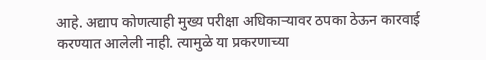आहे. अद्याप कोणत्याही मुख्य परीक्षा अधिकाऱ्यावर ठपका ठेऊन कारवाई करण्यात आलेली नाही. त्यामुळे या प्रकरणाच्या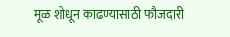मूळ शोधून काढण्यासाठी फौजदारी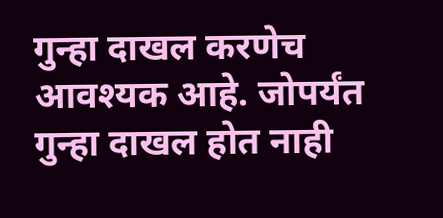गुन्हा दाखल करणेच आवश्यक आहे. जोपर्यंत गुन्हा दाखल होत नाही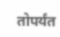तोपर्यंत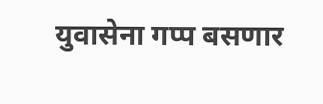युवासेना गप्प बसणार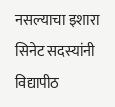नसल्याचा इशारा सिनेट सदस्यांनी विद्यापीठ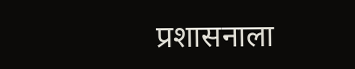प्रशासनाला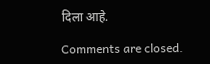दिला आहे.

Comments are closed.